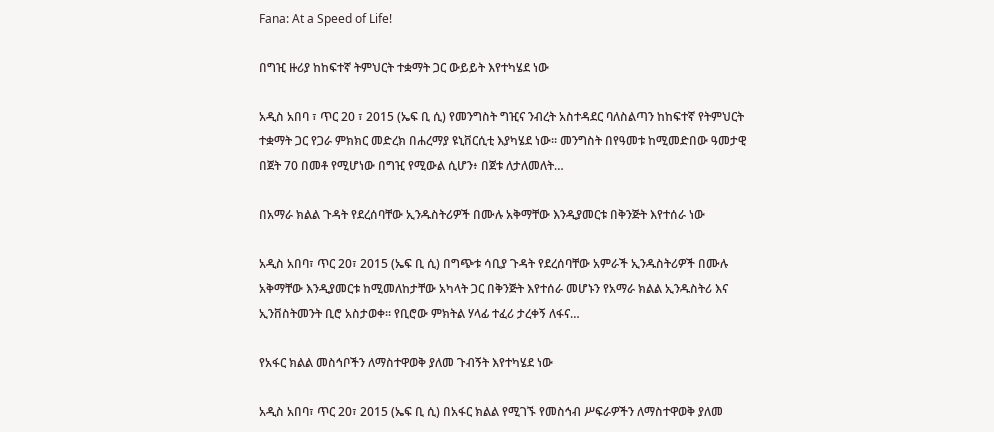Fana: At a Speed of Life!

በግዢ ዙሪያ ከከፍተኛ ትምህርት ተቋማት ጋር ውይይት እየተካሄደ ነው

አዲስ አበባ ፣ ጥር 20 ፣ 2015 (ኤፍ ቢ ሲ) የመንግስት ግዢና ንብረት አስተዳደር ባለስልጣን ከከፍተኛ የትምህርት ተቋማት ጋር የጋራ ምክክር መድረክ በሐረማያ ዩኒቨርሲቲ እያካሄደ ነው። መንግስት በየዓመቱ ከሚመድበው ዓመታዊ በጀት 70 በመቶ የሚሆነው በግዢ የሚውል ሲሆን፥ በጀቱ ለታለመለት…

በአማራ ክልል ጉዳት የደረሰባቸው ኢንዱስትሪዎች በሙሉ አቅማቸው እንዲያመርቱ በቅንጅት እየተሰራ ነው

አዲስ አበባ፣ ጥር 20፣ 2015 (ኤፍ ቢ ሲ) በግጭቱ ሳቢያ ጉዳት የደረሰባቸው አምራች ኢንዱስትሪዎች በሙሉ አቅማቸው እንዲያመርቱ ከሚመለከታቸው አካላት ጋር በቅንጅት እየተሰራ መሆኑን የአማራ ክልል ኢንዱስትሪ እና ኢንቨስትመንት ቢሮ አስታወቀ፡፡ የቢሮው ምክትል ሃላፊ ተፈሪ ታረቀኝ ለፋና…

የአፋር ክልል መስኅቦችን ለማስተዋወቅ ያለመ ጉብኝት እየተካሄደ ነው

አዲስ አበባ፣ ጥር 20፣ 2015 (ኤፍ ቢ ሲ) በአፋር ክልል የሚገኙ የመስኅብ ሥፍራዎችን ለማስተዋወቅ ያለመ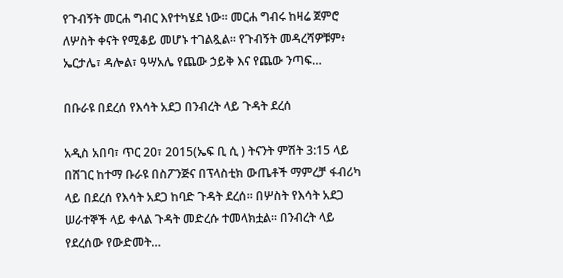የጉብኝት መርሐ ግብር እየተካሄደ ነው። መርሐ ግብሩ ከዛሬ ጀምሮ ለሦስት ቀናት የሚቆይ መሆኑ ተገልጿል። የጉብኝት መዳረሻዎቹም፥ ኤርታሌ፣ ዳሎል፣ ዓሣአሌ የጨው ኃይቅ እና የጨው ንጣፍ…

በቡራዩ በደረሰ የእሳት አደጋ በንብረት ላይ ጉዳት ደረሰ

አዲስ አበባ፣ ጥር 20፣ 2015(ኤፍ ቢ ሲ ) ትናንት ምሽት 3:15 ላይ በሸገር ከተማ ቡራዩ በስፖንጅና በፕላስቲክ ውጤቶች ማምረቻ ፋብሪካ ላይ በደረሰ የእሳት አደጋ ከባድ ጉዳት ደረሰ። በሦስት የእሳት አደጋ ሠራተኞች ላይ ቀላል ጉዳት መድረሱ ተመላክቷል። በንብረት ላይ የደረሰው የውድመት…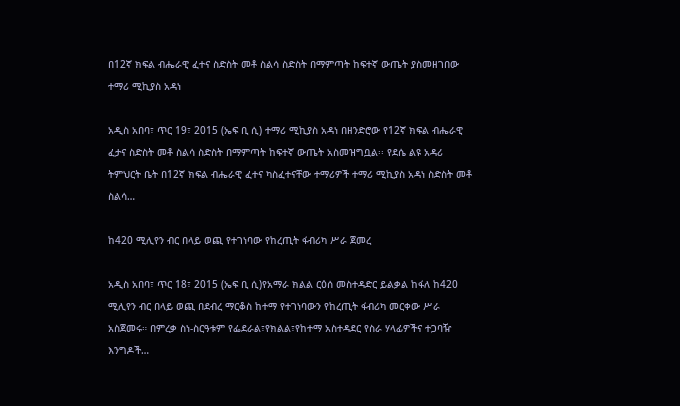በ12ኛ ክፍል ብሔራዊ ፈተና ስድስት መቶ ስልሳ ስድስት በማምጣት ከፍተኛ ውጤት ያስመዘገበው ተማሪ ሚኪያስ አዳነ

አዲስ አበባ፣ ጥር 19፣ 2015 (ኤፍ ቢ ሲ) ተማሪ ሚኪያስ አዳነ በዘንድሮው የ12ኛ ክፍል ብሔራዊ ፈታና ስድስት መቶ ስልሳ ስድስት በማምጣት ከፍተኛ ውጤት አስመዝግቧል፡፡ የደሴ ልዩ አዳሪ ትምህርት ቤት በ12ኛ ክፍል ብሔራዊ ፈተና ካስፈተናቸው ተማሪዎች ተማሪ ሚኪያስ አዳነ ስድስት መቶ ስልሳ…

ከ420 ሚሊየን ብር በላይ ወጪ የተገነባው የከረጢት ፋብሪካ ሥራ ጀመረ

አዲስ አበባ፣ ጥር 18፣ 2015 (ኤፍ ቢ ሲ)የአማራ ክልል ርዕሰ መስተዳድር ይልቃል ከፋለ ከ420 ሚሊየን ብር በላይ ወጪ በደብረ ማርቆስ ከተማ የተገነባውን የከረጢት ፋብሪካ መርቀው ሥራ አስጀመሩ። በምረቃ ስነ-ስርዓቱም የፌደራል፣የክልል፣የከተማ አስተዳደር የስራ ሃላፊዎችና ተጋባዥ እንግዶች…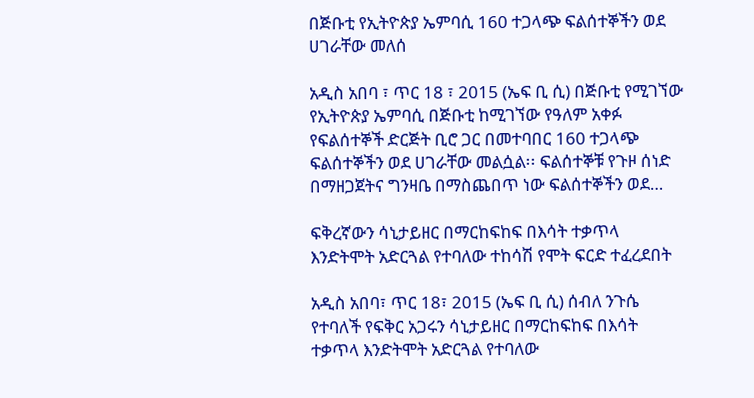በጅቡቲ የኢትዮጵያ ኤምባሲ 160 ተጋላጭ ፍልሰተኞችን ወደ ሀገራቸው መለሰ

አዲስ አበባ ፣ ጥር 18 ፣ 2015 (ኤፍ ቢ ሲ) በጅቡቲ የሚገኘው የኢትዮጵያ ኤምባሲ በጅቡቲ ከሚገኘው የዓለም አቀፉ የፍልሰተኞች ድርጅት ቢሮ ጋር በመተባበር 160 ተጋላጭ ፍልሰተኞችን ወደ ሀገራቸው መልሷል፡፡ ፍልሰተኞቹ የጉዞ ሰነድ በማዘጋጀትና ግንዛቤ በማስጨበጥ ነው ፍልሰተኞችን ወደ…

ፍቅረኛውን ሳኒታይዘር በማርከፍከፍ በእሳት ተቃጥላ እንድትሞት አድርጓል የተባለው ተከሳሽ የሞት ፍርድ ተፈረደበት

አዲስ አበባ፣ ጥር 18፣ 2015 (ኤፍ ቢ ሲ) ሰብለ ንጉሴ የተባለች የፍቅር አጋሩን ሳኒታይዘር በማርከፍከፍ በእሳት ተቃጥላ እንድትሞት አድርጓል የተባለው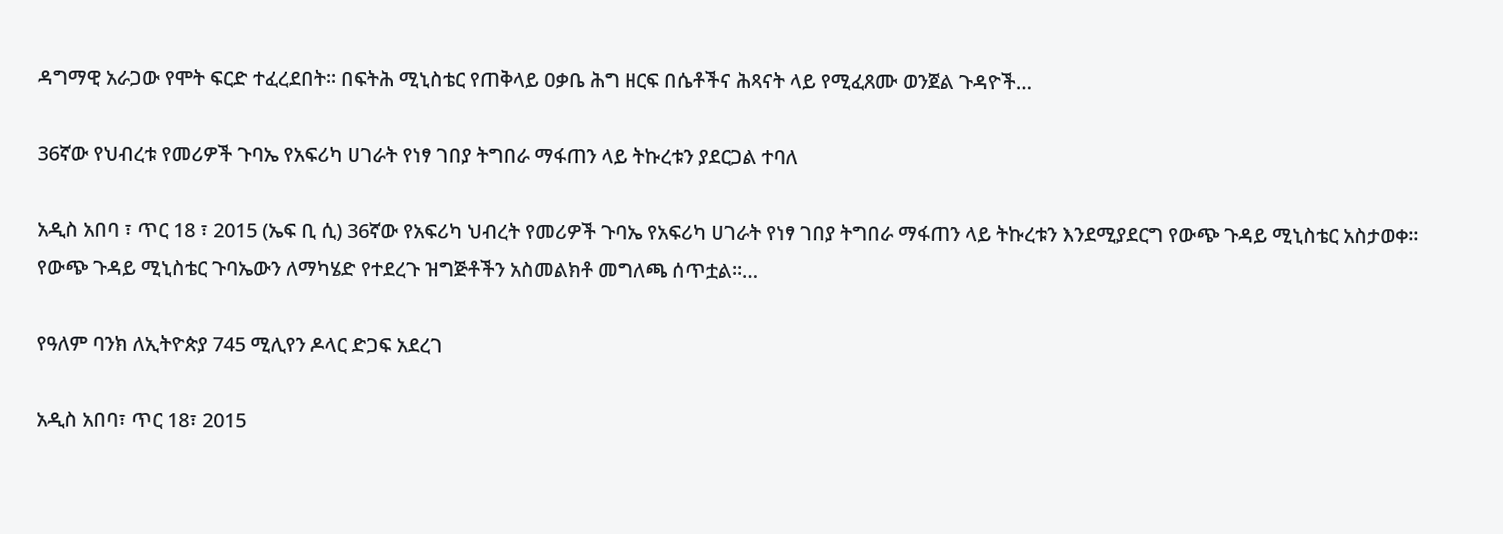ዳግማዊ አራጋው የሞት ፍርድ ተፈረደበት፡፡ በፍትሕ ሚኒስቴር የጠቅላይ ዐቃቤ ሕግ ዘርፍ በሴቶችና ሕጻናት ላይ የሚፈጸሙ ወንጀል ጉዳዮች…

36ኛው የህብረቱ የመሪዎች ጉባኤ የአፍሪካ ሀገራት የነፃ ገበያ ትግበራ ማፋጠን ላይ ትኩረቱን ያደርጋል ተባለ

አዲስ አበባ ፣ ጥር 18 ፣ 2015 (ኤፍ ቢ ሲ) 36ኛው የአፍሪካ ህብረት የመሪዎች ጉባኤ የአፍሪካ ሀገራት የነፃ ገበያ ትግበራ ማፋጠን ላይ ትኩረቱን እንደሚያደርግ የውጭ ጉዳይ ሚኒስቴር አስታወቀ። የውጭ ጉዳይ ሚኒስቴር ጉባኤውን ለማካሄድ የተደረጉ ዝግጅቶችን አስመልክቶ መግለጫ ሰጥቷል።…

የዓለም ባንክ ለኢትዮጵያ 745 ሚሊየን ዶላር ድጋፍ አደረገ

አዲስ አበባ፣ ጥር 18፣ 2015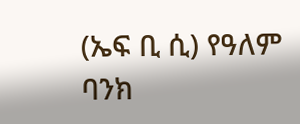(ኤፍ ቢ ሲ) የዓለም ባንክ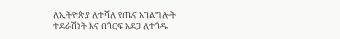ለኢትዮጵያ ለተሻለ የጤና አገልግሎት ተደራሽነት እና በጎርፍ አደጋ ለተጎዱ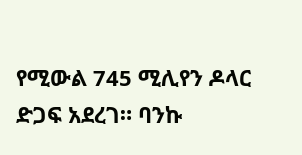የሚውል 745 ሚሊየን ዶላር ድጋፍ አደረገ። ባንኩ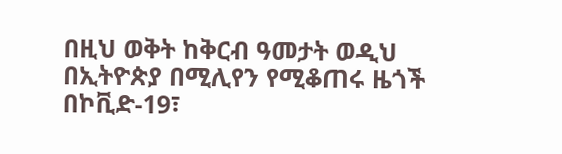በዚህ ወቅት ከቅርብ ዓመታት ወዲህ በኢትዮጵያ በሚሊየን የሚቆጠሩ ዜጎች በኮቪድ-19፣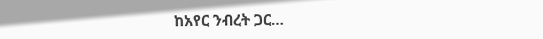ከአየር ንብረት ጋር…